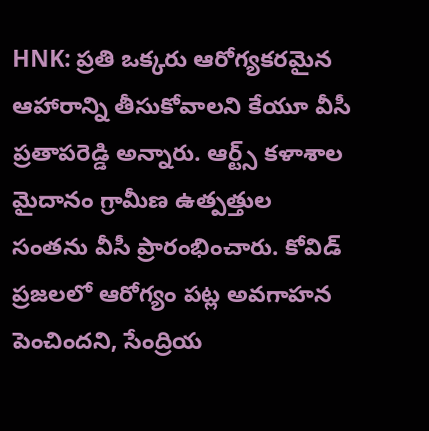HNK: ప్రతి ఒక్కరు ఆరోగ్యకరమైన ఆహారాన్ని తీసుకోవాలని కేయూ వీసీ ప్రతాపరెడ్డి అన్నారు. ఆర్ట్స్ కళాశాల మైదానం గ్రామీణ ఉత్పత్తుల సంతను వీసీ ప్రారంభించారు. కోవిడ్ ప్రజలలో ఆరోగ్యం పట్ల అవగాహన పెంచిందని, సేంద్రియ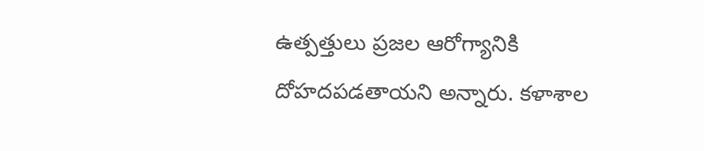ఉత్పత్తులు ప్రజల ఆరోగ్యానికి దోహదపడతాయని అన్నారు. కళాశాల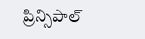ప్రిన్సిపాల్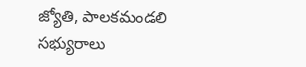జ్యోతి, పాలకమండలి సభ్యురాలు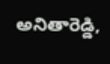అనితారెడ్డి,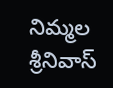నిమ్మల శ్రీనివాస్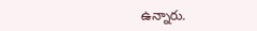ఉన్నారు.